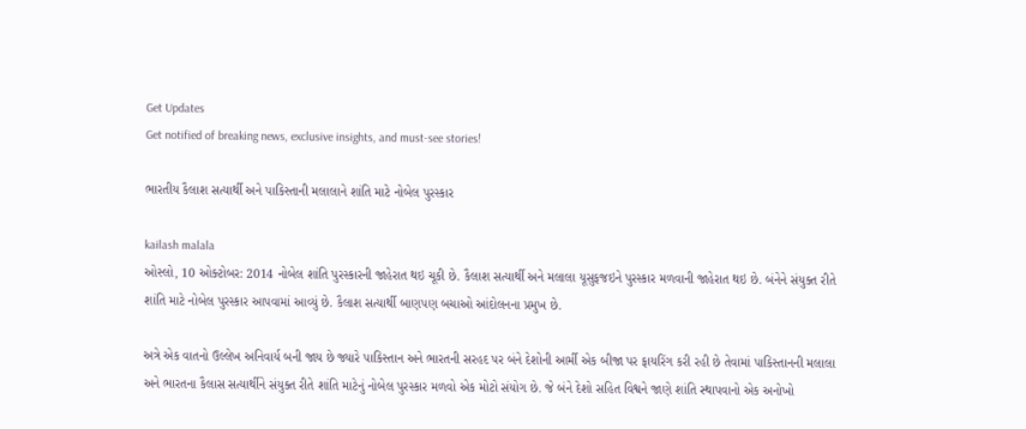Get Updates
Get notified of breaking news, exclusive insights, and must-see stories!

ભારતીય કૈલાશ સત્યાર્થી અને પાકિસ્તાની મલાલાને શાંતિ માટે નોબેલ પુરસ્કાર

kailash malala
ઓસ્લો, 10 ઓક્ટોબર: 2014 નોબેલ શાંતિ પુરસ્કારની જાહેરાત થઇ ચૂકી છે. કૈલાશ સત્યાર્થી અને મલાલા યૂસુફજઇને પુરસ્કાર મળવાની જાહેરાત થઇ છે. બંનેને સંયુક્ત રીતે શાંતિ માટે નોબેલ પુરસ્કાર આપવામાં આવ્યું છે. કૈલાશ સત્યાર્થી બાણપણ બચાઓ આંદોલનના પ્રમુખ છે.

અત્રે એક વાતનો ઉલ્લેખ અનિવાર્ય બની જાય છે જ્યારે પાકિસ્તાન અને ભારતની સરહદ પર બંને દેશોની આર્મી એક બીજા પર ફાયરિંગ કરી રહી છે તેવામાં પાકિસ્તાનની મલાલા અને ભારતના કૈલાસ સત્યાર્થીને સંયુક્ત રીતે શાંતિ માટેનું નોબેલ પુરસ્કાર મળવો એક મોટો સંયોગ છે. જે બંને દેશો સહિત વિશ્વને જાણે શાંતિ સ્થાપવાનો એક અનોખો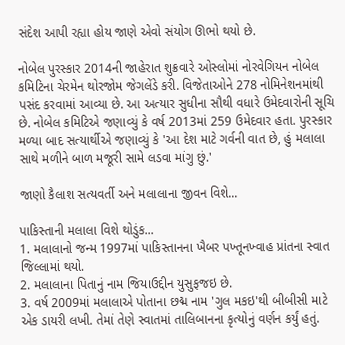સંદેશ આપી રહ્યા હોય જાણે એવો સંયોગ ઊભો થયો છે.

નોબેલ પુરસ્કાર 2014ની જાહેરાત શુક્રવારે ઓસ્લોમાં નોરવેગિયન નોબેલ કમિટિના ચેરમેન થોરજોમ જેગલેંડે કરી. વિજેતાઓને 278 નોમિનેશનમાંથી પસંદ કરવામાં આવ્યા છે. આ અત્યાર સુધીના સૌથી વધારે ઉમેદવારોની સૂચિ છે. નોબેલ કમિટિએ જણાવ્યું કે વર્ષ 2013માં 259 ઉમેદવાર હતા. પુરસ્કાર મળ્યા બાદ સત્યાર્થીએ જણાવ્યું કે 'આ દેશ માટે ગર્વની વાત છે, હું મલાલા સાથે મળીને બાળ મજૂરી સામે લડવા માંગુ છું.'

જાણો કૈલાશ સત્યવર્તી અને મલાલાના જીવન વિશે...

પાકિસ્તાની મલાલા વિશે થોડુંક...
1. મલાલાનો જન્મ 1997માં પાકિસ્તાનના ખૈબર પખ્તૂનખ્વાહ પ્રાંતના સ્વાત જિલ્લામાં થયો.
2. મલાલાના પિતાનું નામ જિયાઉદ્દીન યુસુફજઇ છે.
3. વર્ષ 2009માં મલાલાએ પોતાના છદ્મ નામ 'ગુલ મકઇ'થી બીબીસી માટે એક ડાયરી લખી. તેમાં તેણે સ્વાતમાં તાલિબાનના કૃત્યોનું વર્ણન કર્યું હતું.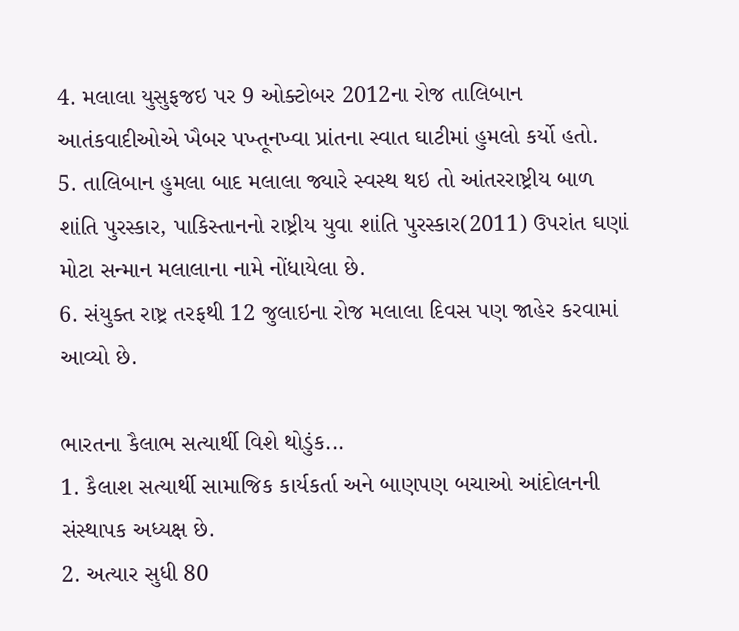4. મલાલા યુસુફજઇ પર 9 ઓક્ટોબર 2012ના રોજ તાલિબાન આતંકવાદીઓએ ખૈબર પખ્તૂનખ્વા પ્રાંતના સ્વાત ઘાટીમાં હુમલો કર્યો હતો.
5. તાલિબાન હુમલા બાદ મલાલા જ્યારે સ્વસ્થ થઇ તો આંતરરાષ્ટ્રીય બાળ શાંતિ પુરસ્કાર, પાકિસ્તાનનો રાષ્ટ્રીય યુવા શાંતિ પુરસ્કાર(2011) ઉપરાંત ઘણાં મોટા સન્માન મલાલાના નામે નોંધાયેલા છે.
6. સંયુક્ત રાષ્ટ્ર તરફથી 12 જુલાઇના રોજ મલાલા દિવસ પણ જાહેર કરવામાં આવ્યો છે.

ભારતના કૈલાભ સત્યાર્થી વિશે થોડુંક...
1. કૈલાશ સત્યાર્થી સામાજિક કાર્યકર્તા અને બાણપણ બચાઓ આંદોલનની સંસ્થાપક અધ્યક્ષ છે.
2. અત્યાર સુધી 80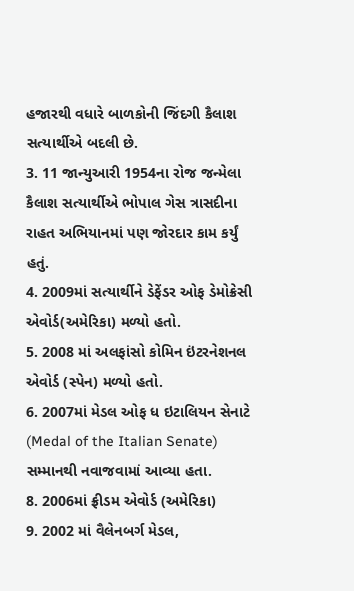હજારથી વધારે બાળકોની જિંદગી કૈલાશ સત્યાર્થીએ બદલી છે.
3. 11 જાન્યુઆરી 1954ના રોજ જન્મેલા કૈલાશ સત્યાર્થીએ ભોપાલ ગેસ ત્રાસદીના રાહત અભિયાનમાં પણ જોરદાર કામ કર્યું હતું.
4. 2009માં સત્યાર્થીને ડેફેંડર ઓફ ડેમોક્રેસી એવોર્ડ(અમેરિકા) મળ્યો હતો.
5. 2008 માં અલફાંસો કોમિન ઇંટરનેશનલ એવોર્ડ (સ્પેન) મળ્યો હતો.
6. 2007માં મેડલ ઓફ ધ ઇટાલિયન સેનાટે (Medal of the Italian Senate) સમ્માનથી નવાજવામાં આવ્યા હતા.
8. 2006માં ફ્રીડમ એવોર્ડ (અમેરિકા)
9. 2002 માં વૈલેનબર્ગ મેડલ,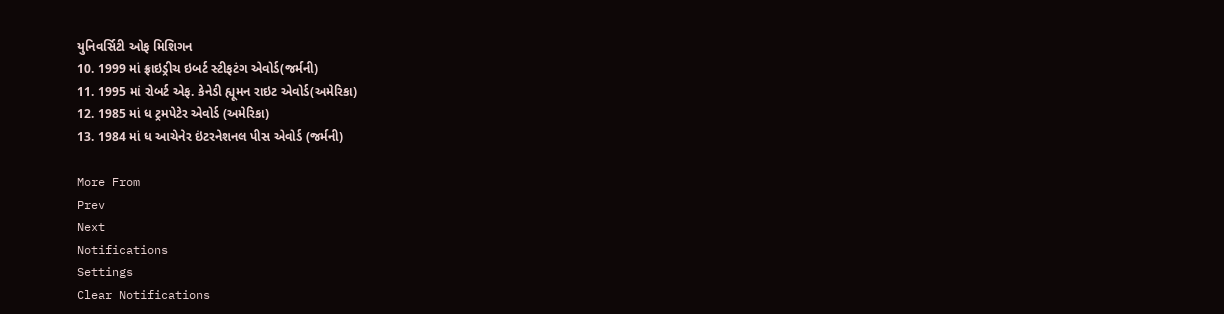યુનિવર્સિટી ઓફ મિશિગન
10. 1999 માં ફ્રાઇડ્રીચ ઇબર્ટ સ્ટીફટંગ એવોર્ડ(જર્મની)
11. 1995 માં રોબર્ટ એફ. કેનેડી હ્યૂમન રાઇટ એવોર્ડ(અમેરિકા)
12. 1985 માં ધ ટ્રમપેટેર એવોર્ડ (અમેરિકા)
13. 1984 માં ધ આચેનેર ઇંટરનેશનલ પીસ એવોર્ડ (જર્મની)

More From
Prev
Next
Notifications
Settings
Clear Notifications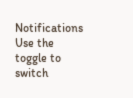Notifications
Use the toggle to switch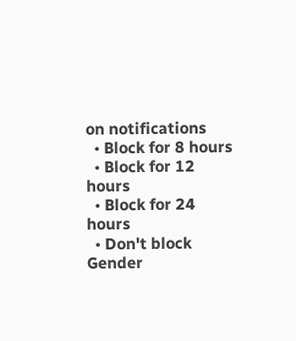on notifications
  • Block for 8 hours
  • Block for 12 hours
  • Block for 24 hours
  • Don't block
Gender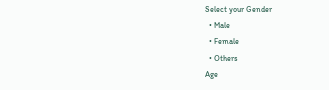Select your Gender
  • Male
  • Female
  • Others
Age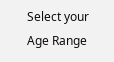Select your Age Range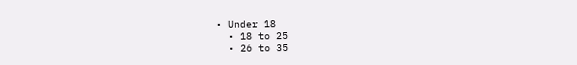• Under 18
  • 18 to 25
  • 26 to 35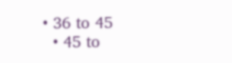• 36 to 45
  • 45 to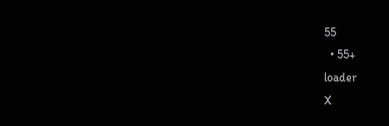55
  • 55+
loader
X